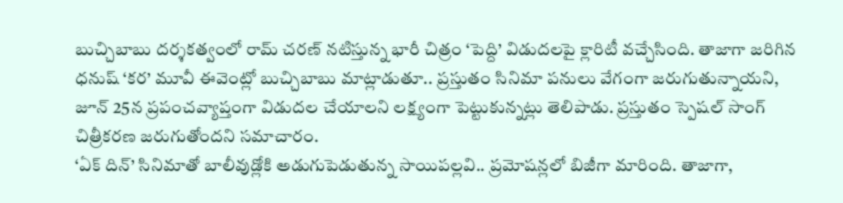బుచ్చిబాబు దర్శకత్వంలో రామ్ చరణ్ నటిస్తున్న భారీ చిత్రం ‘పెద్ది’ విడుదలపై క్లారిటీ వచ్చేసింది. తాజాగా జరిగిన ధనుష్ ‘కర’ మూవీ ఈవెంట్లో బుచ్చిబాబు మాట్లాడుతూ.. ప్రస్తుతం సినిమా పనులు వేగంగా జరుగుతున్నాయని, జూన్ 25న ప్రపంచవ్యాప్తంగా విడుదల చేయాలని లక్ష్యంగా పెట్టుకున్నట్లు తెలిపాడు. ప్రస్తుతం స్పెషల్ సాంగ్ చిత్రీకరణ జరుగుతోందని సమాచారం.
‘ఏక్ దిన్’ సినిమాతో బాలీవుడ్లోకి అడుగుపెడుతున్న సాయిపల్లవి.. ప్రమోషన్లలో బిజీగా మారింది. తాజాగా,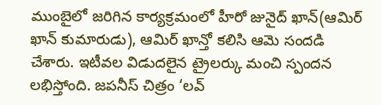ముంబైలో జరిగిన కార్యక్రమంలో హీరో జునైద్ ఖాన్(ఆమిర్ ఖాన్ కుమారుడు), ఆమిర్ ఖాన్తో కలిసి ఆమె సందడి చేశారు. ఇటీవల విడుదలైన ట్రైలర్కు మంచి స్పందన లభిస్తోంది. జపనీస్ చిత్రం ‘లవ్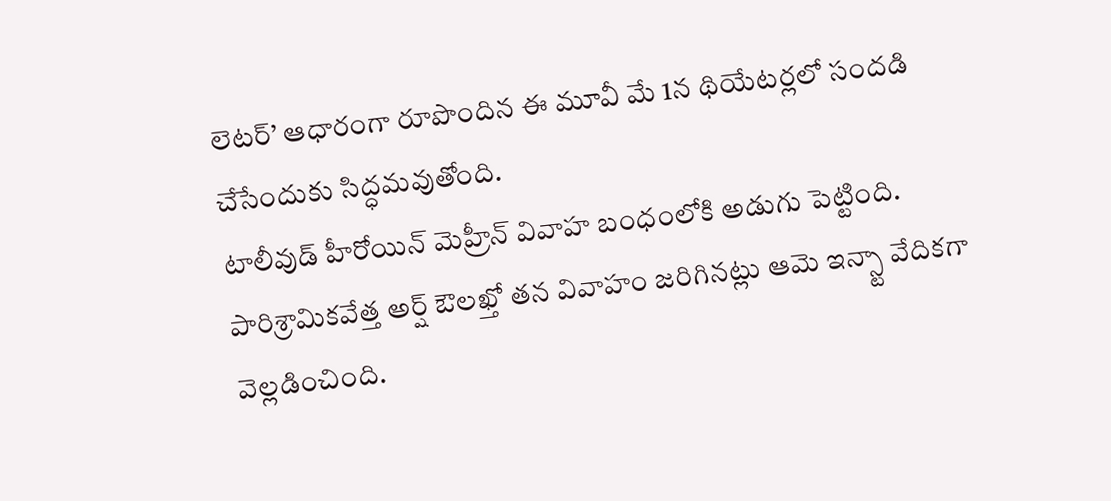లెటర్’ ఆధారంగా రూపొందిన ఈ మూవీ మే 1న థియేటర్లలో సందడి చేసేందుకు సిద్ధమవుతోంది.
టాలీవుడ్ హీరోయిన్ మెహ్రీన్ వివాహ బంధంలోకి అడుగు పెట్టింది. పారిశ్రామికవేత్త అర్ష్ ఔలఖ్తో తన వివాహం జరిగినట్లు ఆమె ఇన్స్టా వేదికగా వెల్లడించింది.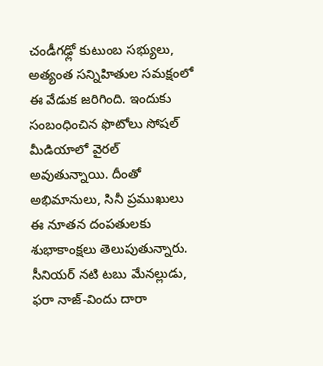చండీగఢ్లో కుటుంబ సభ్యులు, అత్యంత సన్నిహితుల సమక్షంలో ఈ వేడుక జరిగింది. ఇందుకు సంబంధించిన ఫొటోలు సోషల్ మీడియాలో వైరల్ అవుతున్నాయి. దీంతో అభిమానులు, సినీ ప్రముఖులు ఈ నూతన దంపతులకు శుభాకాంక్షలు తెలుపుతున్నారు.
సీనియర్ నటి టబు మేనల్లుడు, ఫరా నాజ్-విందు దారా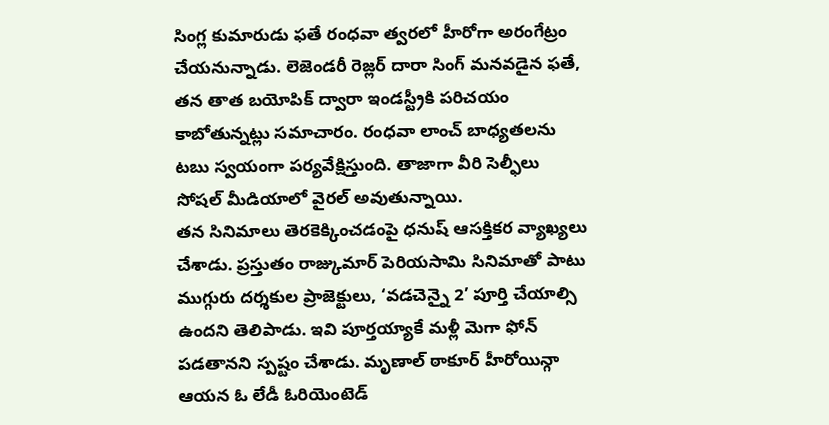సింగ్ల కుమారుడు ఫతే రంధవా త్వరలో హీరోగా అరంగేట్రం చేయనున్నాడు. లెజెండరీ రెజ్లర్ దారా సింగ్ మనవడైన ఫతే, తన తాత బయోపిక్ ద్వారా ఇండస్ట్రీకి పరిచయం కాబోతున్నట్లు సమాచారం. రంధవా లాంచ్ బాధ్యతలను టబు స్వయంగా పర్యవేక్షిస్తుంది. తాజాగా వీరి సెల్ఫీలు సోషల్ మీడియాలో వైరల్ అవుతున్నాయి.
తన సినిమాలు తెరకెక్కించడంపై ధనుష్ ఆసక్తికర వ్యాఖ్యలు చేశాడు. ప్రస్తుతం రాజ్కుమార్ పెరియసామి సినిమాతో పాటు ముగ్గురు దర్శకుల ప్రాజెక్టులు, ‘వడచెన్నై 2’ పూర్తి చేయాల్సి ఉందని తెలిపాడు. ఇవి పూర్తయ్యాకే మళ్లీ మెగా ఫోన్ పడతానని స్పష్టం చేశాడు. మృణాల్ ఠాకూర్ హీరోయిన్గా ఆయన ఓ లేడీ ఓరియెంటెడ్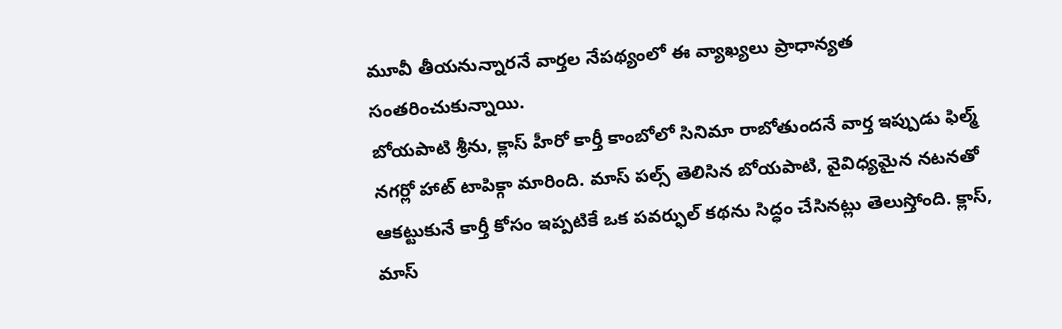మూవీ తీయనున్నారనే వార్తల నేపథ్యంలో ఈ వ్యాఖ్యలు ప్రాధాన్యత సంతరించుకున్నాయి.
బోయపాటి శ్రీను, క్లాస్ హీరో కార్తీ కాంబోలో సినిమా రాబోతుందనే వార్త ఇప్పుడు ఫిల్మ్ నగర్లో హాట్ టాపిక్గా మారింది. మాస్ పల్స్ తెలిసిన బోయపాటి, వైవిధ్యమైన నటనతో ఆకట్టుకునే కార్తీ కోసం ఇప్పటికే ఒక పవర్ఫుల్ కథను సిద్ధం చేసినట్లు తెలుస్తోంది. క్లాస్, మాస్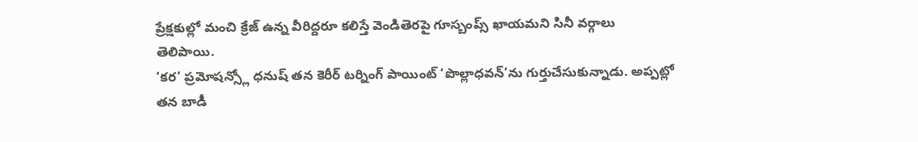ప్రేక్షకుల్లో మంచి క్రేజ్ ఉన్న వీరిద్దరూ కలిస్తే వెండితెరపై గూస్బంప్స్ ఖాయమని సినీ వర్గాలు తెలిపాయి.
‘కర’ ప్రమోషన్స్లో ధనుష్ తన కెరీర్ టర్నింగ్ పాయింట్ ‘పొల్లాధవన్’ను గుర్తుచేసుకున్నాడు. అప్పట్లో తన బాడీ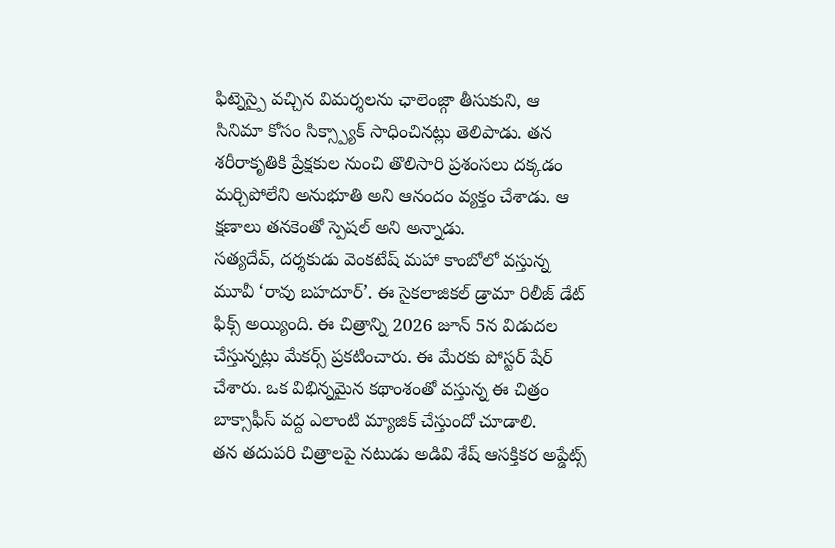ఫిట్నెస్పై వచ్చిన విమర్శలను ఛాలెంజ్గా తీసుకుని, ఆ సినిమా కోసం సిక్స్ప్యాక్ సాధించినట్లు తెలిపాడు. తన శరీరాకృతికి ప్రేక్షకుల నుంచి తొలిసారి ప్రశంసలు దక్కడం మర్చిపోలేని అనుభూతి అని ఆనందం వ్యక్తం చేశాడు. ఆ క్షణాలు తనకెంతో స్పెషల్ అని అన్నాడు.
సత్యదేవ్, దర్శకుడు వెంకటేష్ మహా కాంబోలో వస్తున్న మూవీ ‘రావు బహదూర్’. ఈ సైకలాజికల్ డ్రామా రిలీజ్ డేట్ ఫిక్స్ అయ్యింది. ఈ చిత్రాన్ని 2026 జూన్ 5న విడుదల చేస్తున్నట్లు మేకర్స్ ప్రకటించారు. ఈ మేరకు పోస్టర్ షేర్ చేశారు. ఒక విభిన్నమైన కథాంశంతో వస్తున్న ఈ చిత్రం బాక్సాఫీస్ వద్ద ఎలాంటి మ్యాజిక్ చేస్తుందో చూడాలి.
తన తదుపరి చిత్రాలపై నటుడు అడివి శేష్ ఆసక్తికర అప్డేట్స్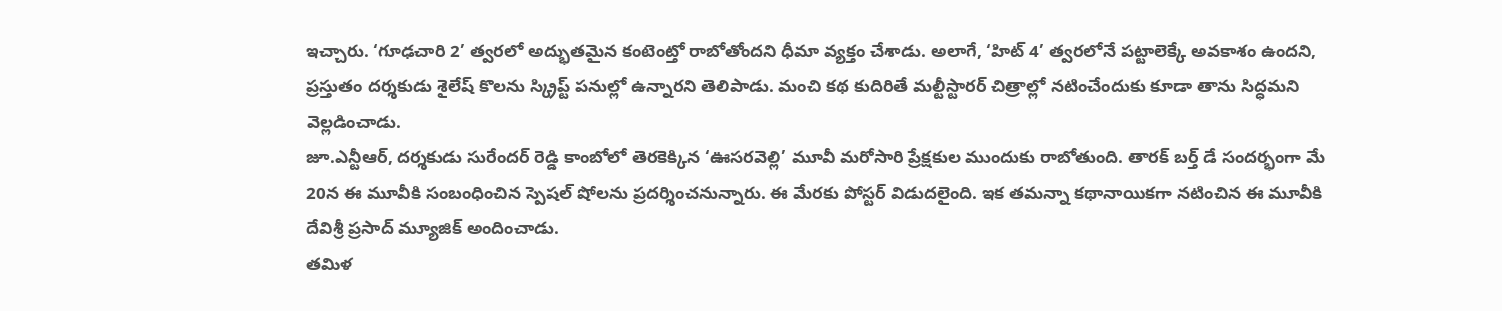ఇచ్చారు. ‘గూఢచారి 2’ త్వరలో అద్భుతమైన కంటెంట్తో రాబోతోందని ధీమా వ్యక్తం చేశాడు. అలాగే, ‘హిట్ 4’ త్వరలోనే పట్టాలెక్కే అవకాశం ఉందని, ప్రస్తుతం దర్శకుడు శైలేష్ కొలను స్క్రిప్ట్ పనుల్లో ఉన్నారని తెలిపాడు. మంచి కథ కుదిరితే మల్టీస్టారర్ చిత్రాల్లో నటించేందుకు కూడా తాను సిద్ధమని వెల్లడించాడు.
జూ.ఎన్టీఆర్, దర్శకుడు సురేందర్ రెడ్డి కాంబోలో తెరకెక్కిన ‘ఊసరవెల్లి’ మూవీ మరోసారి ప్రేక్షకుల ముందుకు రాబోతుంది. తారక్ బర్త్ డే సందర్భంగా మే 20న ఈ మూవీకి సంబంధించిన స్పెషల్ షోలను ప్రదర్శించనున్నారు. ఈ మేరకు పోస్టర్ విడుదలైంది. ఇక తమన్నా కథానాయికగా నటించిన ఈ మూవీకి దేవిశ్రీ ప్రసాద్ మ్యూజిక్ అందించాడు.
తమిళ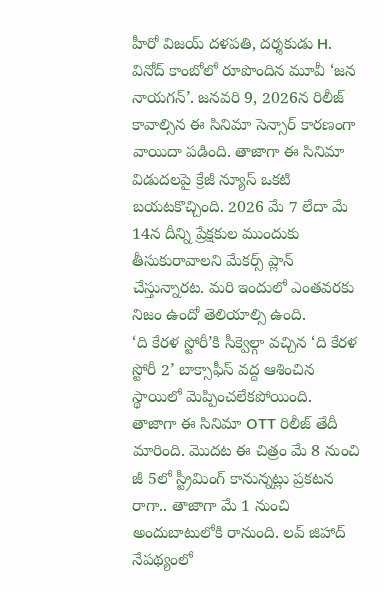హీరో విజయ్ దళపతి, దర్శకుడు H. వినోద్ కాంబోలో రూపొందిన మూవీ ‘జన నాయగన్’. జనవరి 9, 2026న రిలీజ్ కావాల్సిన ఈ సినిమా సెన్సార్ కారణంగా వాయిదా పడింది. తాజాగా ఈ సినిమా విడుదలపై క్రేజీ న్యూస్ ఒకటి బయటకొచ్చింది. 2026 మే 7 లేదా మే 14న దీన్ని ప్రేక్షకుల ముందుకు తీసుకురావాలని మేకర్స్ ప్లాన్ చేస్తున్నారట. మరి ఇందులో ఎంతవరకు నిజం ఉందో తెలియాల్సి ఉంది.
‘ది కేరళ స్టోరీ’కి సీక్వెల్గా వచ్చిన ‘ది కేరళ స్టోరీ 2’ బాక్సాఫీస్ వద్ద ఆశించిన స్థాయిలో మెప్పించలేకపోయింది. తాజాగా ఈ సినిమా OTT రిలీజ్ తేదీ మారింది. మొదట ఈ చిత్రం మే 8 నుంచి జీ 5లో స్ట్రీమింగ్ కానున్నట్లు ప్రకటన రాగా.. తాజాగా మే 1 నుంచి అందుబాటులోకి రానుంది. లవ్ జిహాద్ నేపథ్యంలో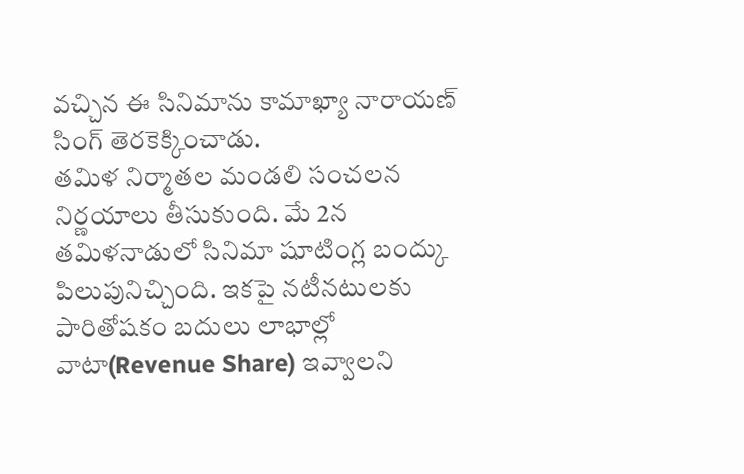వచ్చిన ఈ సినిమాను కామాఖ్యా నారాయణ్ సింగ్ తెరకెక్కించాడు.
తమిళ నిర్మాతల మండలి సంచలన నిర్ణయాలు తీసుకుంది. మే 2న తమిళనాడులో సినిమా షూటింగ్ల బంద్కు పిలుపునిచ్చింది. ఇకపై నటీనటులకు పారితోషకం బదులు లాభాల్లో వాటా(Revenue Share) ఇవ్వాలని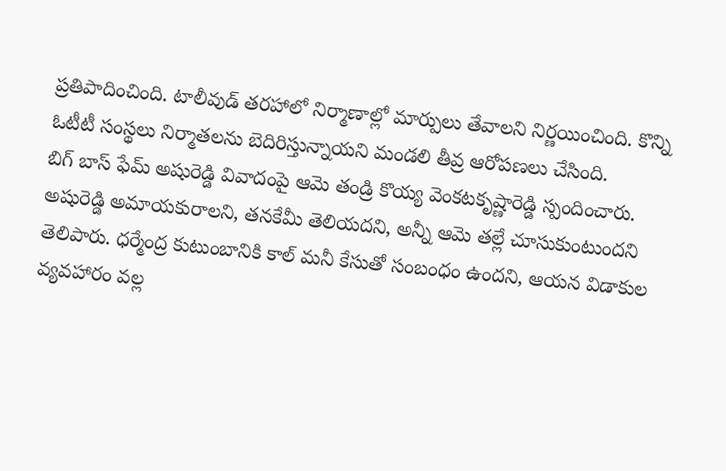ప్రతిపాదించింది. టాలీవుడ్ తరహాలో నిర్మాణాల్లో మార్పులు తేవాలని నిర్ణయించింది. కొన్ని ఓటీటీ సంస్థలు నిర్మాతలను బెదిరిస్తున్నాయని మండలి తీవ్ర ఆరోపణలు చేసింది.
బిగ్ బాస్ ఫేమ్ అషురెడ్డి వివాదంపై ఆమె తండ్రి కొయ్య వెంకటకృష్ణారెడ్డి స్పందించారు. అషురెడ్డి అమాయకురాలని, తనకేమీ తెలియదని, అన్నీ ఆమె తల్లే చూసుకుంటుందని తెలిపారు. ధర్మేంద్ర కుటుంబానికి కాల్ మనీ కేసుతో సంబంధం ఉందని, ఆయన విడాకుల వ్యవహారం వల్ల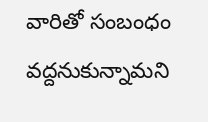వారితో సంబంధం వద్దనుకున్నామని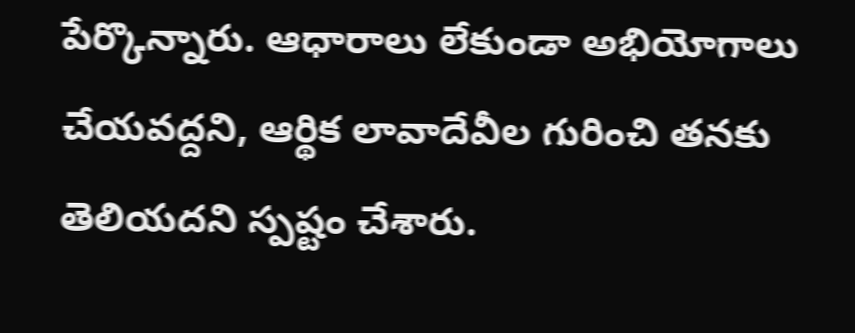పేర్కొన్నారు. ఆధారాలు లేకుండా అభియోగాలు చేయవద్దని, ఆర్థిక లావాదేవీల గురించి తనకు తెలియదని స్పష్టం చేశారు.